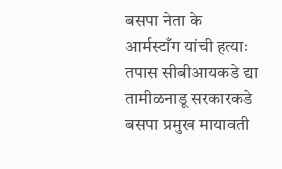बसपा नेता के आर्मस्टाँग यांची हत्याः तपास सीबीआयकडे द्या तामीळनाडू सरकारकडे बसपा प्रमुख मायावती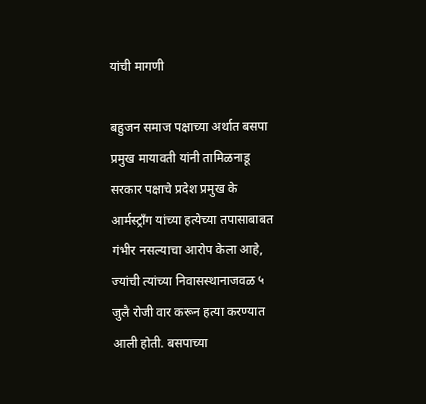यांची मागणी

बहुजन समाज पक्षाच्या अर्थात बसपा प्रमुख मायावती यांनी तामिळनाडू सरकार पक्षाचे प्रदेश प्रमुख के आर्मस्ट्राँग यांच्या हत्येच्या तपासाबाबत गंभीर नसल्याचा आरोप केला आहे, ज्यांची त्यांच्या निवासस्थानाजवळ ५ जुलै रोजी वार करून हत्या करण्यात आली होती. बसपाच्या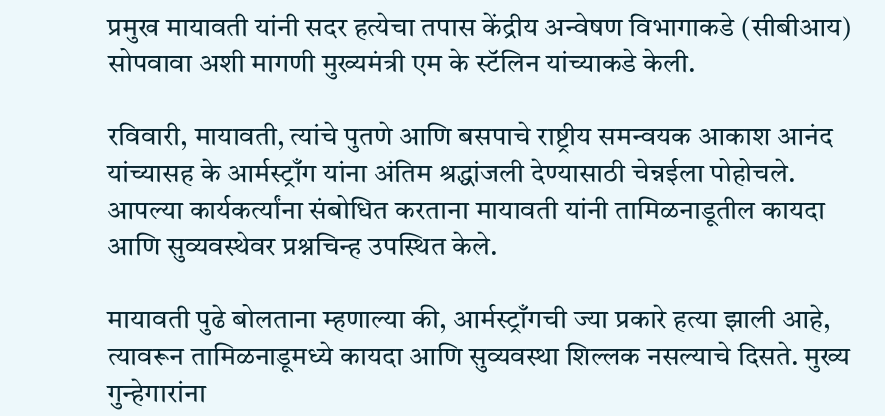प्रमुख मायावती यांनी सदर हत्येचा तपास केंद्रीय अन्वेषण विभागाकडे (सीबीआय) सोपवावा अशी मागणी मुख्यमंत्री एम के स्टॅलिन यांच्याकडे केली.

रविवारी, मायावती, त्यांचे पुतणे आणि बसपाचे राष्ट्रीय समन्वयक आकाश आनंद यांच्यासह के आर्मस्ट्राँग यांना अंतिम श्रद्धांजली देण्यासाठी चेन्नईला पोहोचले. आपल्या कार्यकर्त्यांना संबोधित करताना मायावती यांनी तामिळनाडूतील कायदा आणि सुव्यवस्थेवर प्रश्नचिन्ह उपस्थित केले.

मायावती पुढे बोलताना म्हणाल्या की, आर्मस्ट्राँगची ज्या प्रकारे हत्या झाली आहे, त्यावरून तामिळनाडूमध्ये कायदा आणि सुव्यवस्था शिल्लक नसल्याचे दिसते. मुख्य गुन्हेगारांना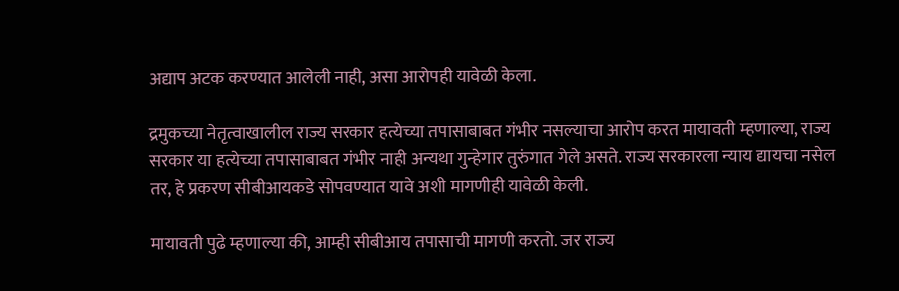अद्याप अटक करण्यात आलेली नाही, असा आरोपही यावेळी केला.

द्रमुकच्या नेतृत्वाखालील राज्य सरकार हत्येच्या तपासाबाबत गंभीर नसल्याचा आरोप करत मायावती म्हणाल्या, राज्य सरकार या हत्येच्या तपासाबाबत गंभीर नाही अन्यथा गुन्हेगार तुरुंगात गेले असते. राज्य सरकारला न्याय द्यायचा नसेल तर, हे प्रकरण सीबीआयकडे सोपवण्यात यावे अशी मागणीही यावेळी केली.

मायावती पुढे म्हणाल्या की, आम्ही सीबीआय तपासाची मागणी करतो. जर राज्य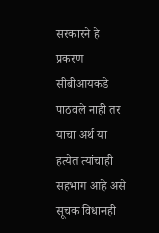सरकारने हे प्रकरण सीबीआयकडे पाठवले नाही तर याचा अर्थ या हत्येत त्यांचाही सहभाग आहे असे सूचक विधानही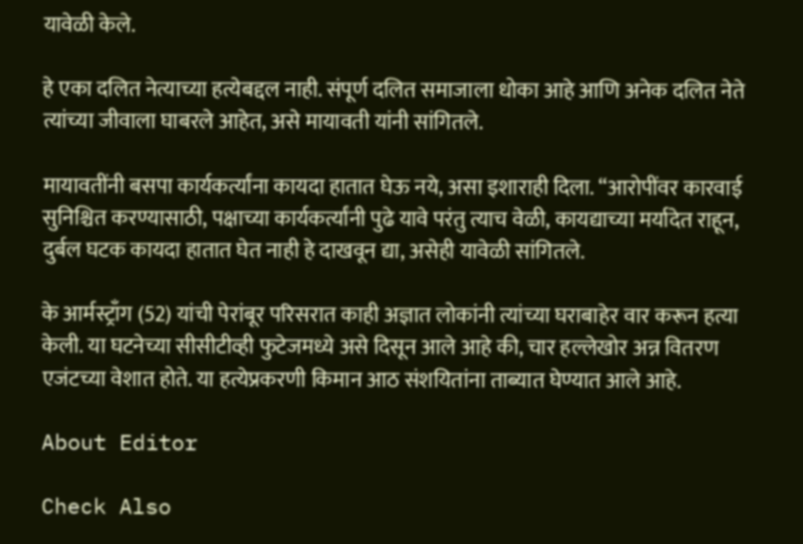यावेळी केले.

हे एका दलित नेत्याच्या हत्येबद्दल नाही. संपूर्ण दलित समाजाला धोका आहे आणि अनेक दलित नेते त्यांच्या जीवाला घाबरले आहेत, असे मायावती यांनी सांगितले.

मायावतींनी बसपा कार्यकर्त्यांना कायदा हातात घेऊ नये, असा इशाराही दिला. “आरोपींवर कारवाई सुनिश्चित करण्यासाठी, पक्षाच्या कार्यकर्त्यांनी पुढे यावे परंतु त्याच वेळी, कायद्याच्या मर्यादेत राहून, दुर्बल घटक कायदा हातात घेत नाही हे दाखवून द्या, असेही यावेळी सांगितले.

के आर्मस्ट्राँग (52) यांची पेरांबूर परिसरात काही अज्ञात लोकांनी त्यांच्या घराबाहेर वार करून हत्या केली. या घटनेच्या सीसीटीव्ही फुटेजमध्ये असे दिसून आले आहे की, चार हल्लेखोर अन्न वितरण एजंटच्या वेशात होते. या हत्येप्रकरणी किमान आठ संशयितांना ताब्यात घेण्यात आले आहे.

About Editor

Check Also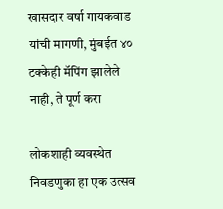खासदार वर्षा गायकवाड यांची मागणी, मुंबईत ४० टक्केही मॅपिंग झालेले नाही, ते पूर्ण करा

लोकशाही व्यवस्थेत निवडणुका हा एक उत्सव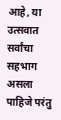आहे, या उत्सवात सर्वांचा सहभाग असला पाहिजे परंतु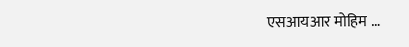एसआयआर मोहिम …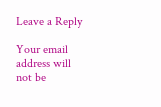Leave a Reply

Your email address will not be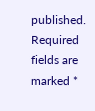published. Required fields are marked *